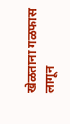खेळताना गळफास लागून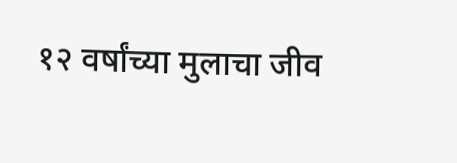१२ वर्षांच्या मुलाचा जीव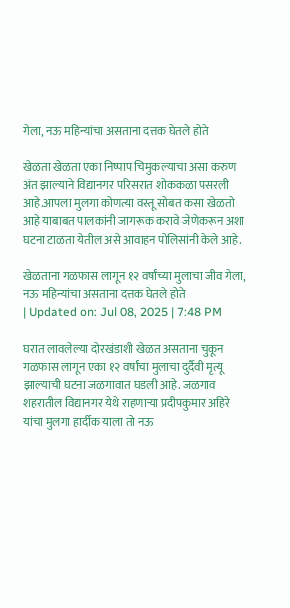गेला, नऊ महिन्यांचा असताना दत्तक घेतले होते

खेळता खेळता एका निष्पाप चिमुकल्याचा असा करुण अंत झाल्याने विद्यानगर परिसरात शोककळा पसरली आहे.आपला मुलगा कोणत्या वस्तू सोबत कसा खेळतो आहे याबाबत पालकांनी जागरूक करावे जेणेकरून अशा घटना टाळता येतील असे आवाहन पोलिसांनी केले आहे.

खेळताना गळफास लागून १२ वर्षांच्या मुलाचा जीव गेला, नऊ महिन्यांचा असताना दत्तक घेतले होते
| Updated on: Jul 08, 2025 | 7:48 PM

घरात लावलेल्या दोरखंडाशी खेळत असताना चुकून गळफास लागून एका १२ वर्षांचा मुलाचा दुर्दैवी मृत्यू झाल्याची घटना जळगावात घडली आहे. जळगाव शहरातील विद्यानगर येथे राहणाऱ्या प्रदीपकुमार अहिरे यांचा मुलगा हार्दीक याला तो नऊ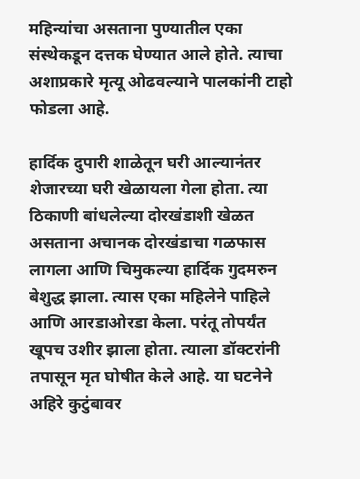महिन्यांचा असताना पुण्यातील एका संस्थेकडून दत्तक घेण्यात आले होते. त्याचा अशाप्रकारे मृत्यू ओढवल्याने पालकांनी टाहो फोडला आहे.

हार्दिक दुपारी शाळेतून घरी आल्यानंतर शेजारच्या घरी खेळायला गेला होता. त्या ठिकाणी बांधलेल्या दोरखंडाशी खेळत असताना अचानक दोरखंडाचा गळफास लागला आणि चिमुकल्या हार्दिक गुदमरुन बेशुद्ध झाला. त्यास एका महिलेने पाहिले आणि आरडाओरडा केला. परंतू तोपर्यंत खूपच उशीर झाला होता. त्याला डॉक्टरांनी तपासून मृत घोषीत केले आहे. या घटनेने अहिरे कुटुंबावर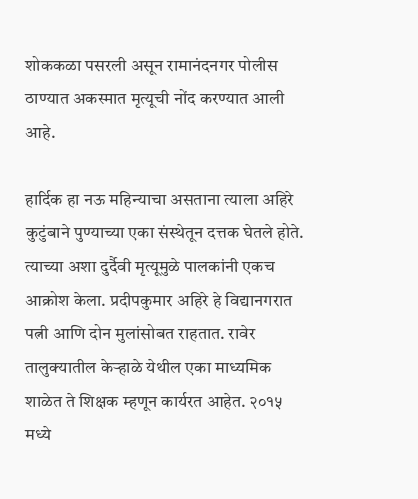शोककळा पसरली असून रामानंदनगर पोलीस ठाण्यात अकस्मात मृत्यूची नोंद करण्यात आली आहे.

हार्दिक हा नऊ महिन्याचा असताना त्याला अहिरे कुटुंबाने पुण्याच्या एका संस्थेतून दत्तक घेतले होते. त्याच्या अशा दुर्दैवी मृत्यूमुळे पालकांनी एकच आक्रोश केला. प्रदीपकुमार अहिरे हे विद्यानगरात पत्नी आणि दोन मुलांसोबत राहतात. रावेर तालुक्यातील केऱ्हाळे येथील एका माध्यमिक शाळेत ते शिक्षक म्हणून कार्यरत आहेत. २०१५ मध्ये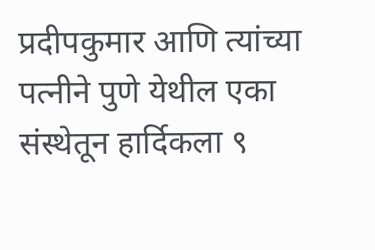प्रदीपकुमार आणि त्यांच्या पत्नीने पुणे येथील एका संस्थेतून हार्दिकला ९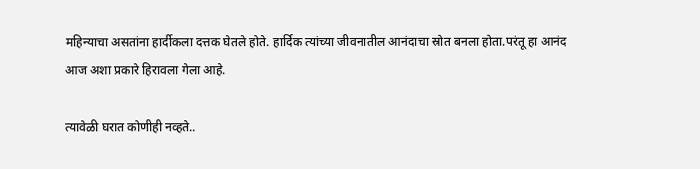महिन्याचा असतांना हार्दीकला दत्तक घेतले होते. हार्दिक त्यांच्या जीवनातील आनंदाचा स्रोत बनला होता.परंतू हा आनंद आज अशा प्रकारे हिरावला गेला आहे.

त्यावेळी घरात कोणीही नव्हते..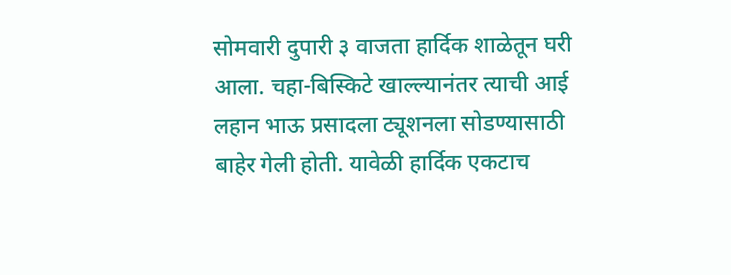सोमवारी दुपारी ३ वाजता हार्दिक शाळेतून घरी आला. चहा-बिस्किटे खाल्ल्यानंतर त्याची आई लहान भाऊ प्रसादला ट्यूशनला सोडण्यासाठी बाहेर गेली होती. यावेळी हार्दिक एकटाच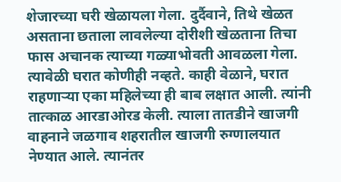शेजारच्या घरी खेळायला गेला. दुर्दैवाने, तिथे खेळत असताना छताला लावलेल्या दोरीशी खेळताना तिचा फास अचानक त्याच्या गळ्याभोवती आवळला गेला. त्यावेळी घरात कोणीही नव्हते. काही वेळाने, घरात राहणाऱ्या एका महिलेच्या ही बाब लक्षात आली. त्यांनी तात्काळ आरडाओरड केली. त्याला तातडीने खाजगी वाहनाने जळगाव शहरातील खाजगी रुग्णालयात नेण्यात आले. त्यानंतर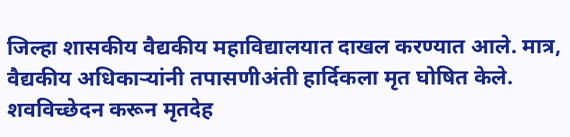जिल्हा शासकीय वैद्यकीय महाविद्यालयात दाखल करण्यात आले. मात्र, वैद्यकीय अधिकाऱ्यांनी तपासणीअंती हार्दिकला मृत घोषित केले. शवविच्छेदन करून मृतदेह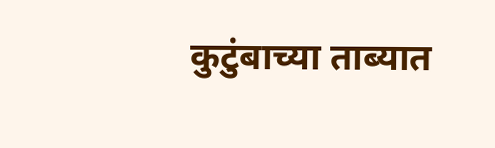कुटुंबाच्या ताब्यात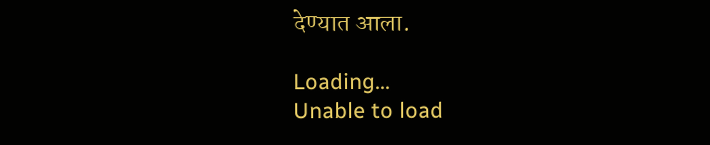देण्यात आला.

Loading...
Unable to load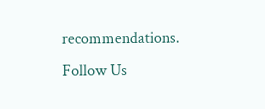recommendations.
Follow Us